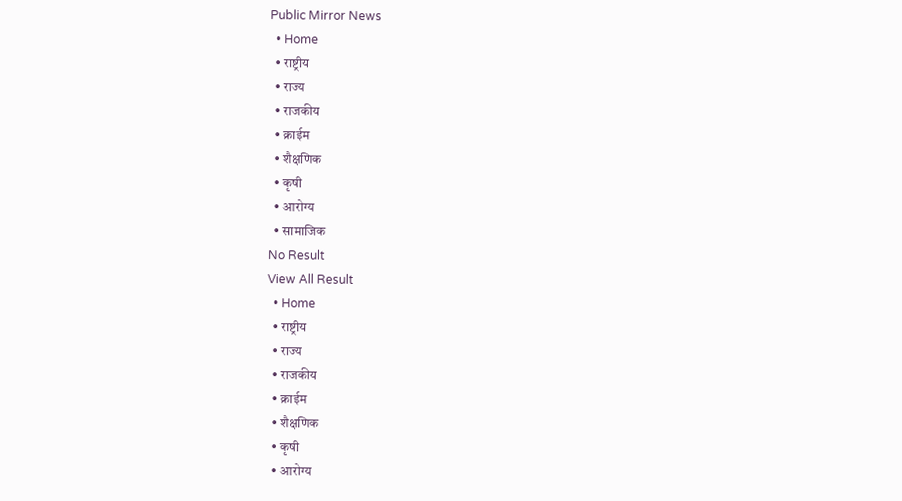Public Mirror News
  • Home
  • राष्ट्रीय
  • राज्य
  • राजकीय
  • क्राईम
  • शैक्षणिक
  • कृषी
  • आरोग्य
  • सामाजिक
No Result
View All Result
  • Home
  • राष्ट्रीय
  • राज्य
  • राजकीय
  • क्राईम
  • शैक्षणिक
  • कृषी
  • आरोग्य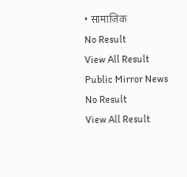• सामाजिक
No Result
View All Result
Public Mirror News
No Result
View All Result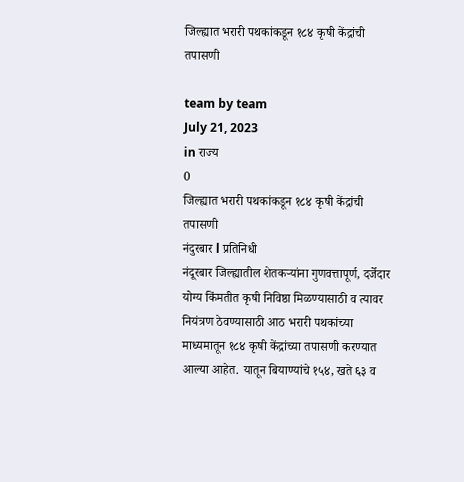जिल्ह्यात भरारी पथकांकडून १८४ कृषी केंद्रांची तपासणी

team by team
July 21, 2023
in राज्य
0
जिल्ह्यात भरारी पथकांकडून १८४ कृषी केंद्रांची तपासणी
नंदुरबार l प्रतिनिधी
नंदूरबार जिल्ह्यातील शेतकऱ्यांना गुणवत्तापूर्ण, दर्जेदार योग्य किंमतीत कृषी निविष्ठा मिळण्यासाठी व त्यावर नियंत्रण ठेवण्यासाठी आठ भरारी पथकांच्या माध्यमातून १८४ कृषी केंद्रांच्या तपासणी करण्यात आल्या आहेत. यातून बियाण्यांचे १५४, खते ६३ व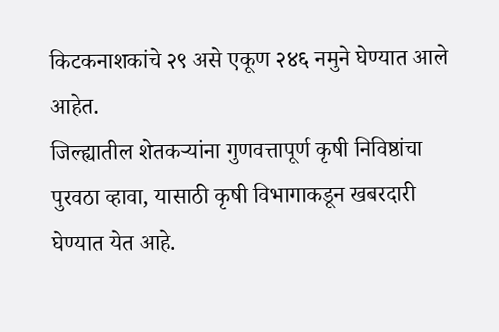किटकनाशकांचे २९ असे एकूण २४६ नमुने घेण्यात आले आहेत.
जिल्ह्यातील शेतकऱ्यांना गुणवत्तापूर्ण कृषी निविष्ठांचा पुरवठा व्हावा, यासाठी कृषी विभागाकडून खबरदारी घेण्यात येत आहे.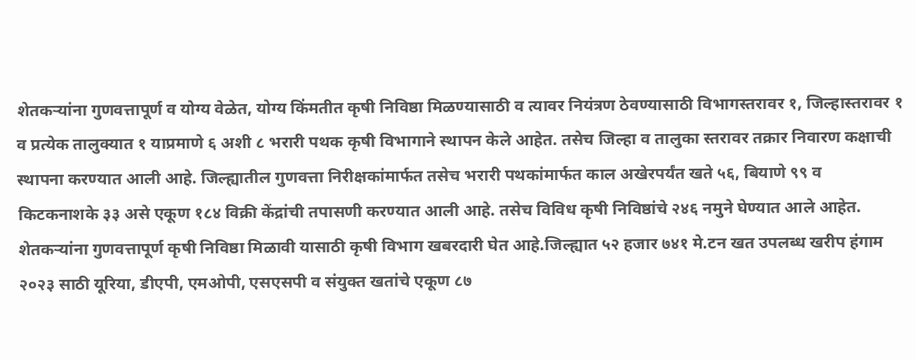शेतकऱ्यांना गुणवत्तापूर्ण व योग्य वेळेत, योग्य किंमतीत कृषी निविष्ठा मिळण्यासाठी व त्यावर नियंत्रण ठेवण्यासाठी विभागस्तरावर १, जिल्हास्तरावर १ व प्रत्येक तालुक्यात १ याप्रमाणे ६ अशी ८ भरारी पथक कृषी विभागाने स्थापन केले आहेत. तसेच जिल्हा व तालुका स्तरावर तक्रार निवारण कक्षाची स्थापना करण्यात आली आहे. जिल्ह्यातील गुणवत्ता निरीक्षकांमार्फत तसेच भरारी पथकांमार्फत काल अखेरपर्यंत खते ५६, बियाणे ९९ व किटकनाशके ३३ असे एकूण १८४ विक्री केंद्रांची तपासणी करण्यात आली आहे. तसेच विविध कृषी निविष्ठांचे २४६ नमुने घेण्यात आले आहेत.
शेतकऱ्यांना गुणवत्तापूर्ण कृषी निविष्ठा मिळावी यासाठी कृषी विभाग खबरदारी घेत आहे.जिल्ह्यात ५२ हजार ७४१ मे.टन खत उपलब्ध खरीप हंगाम २०२३ साठी यूरिया, डीएपी, एमओपी, एसएसपी व संयुक्त खतांचे एकूण ८७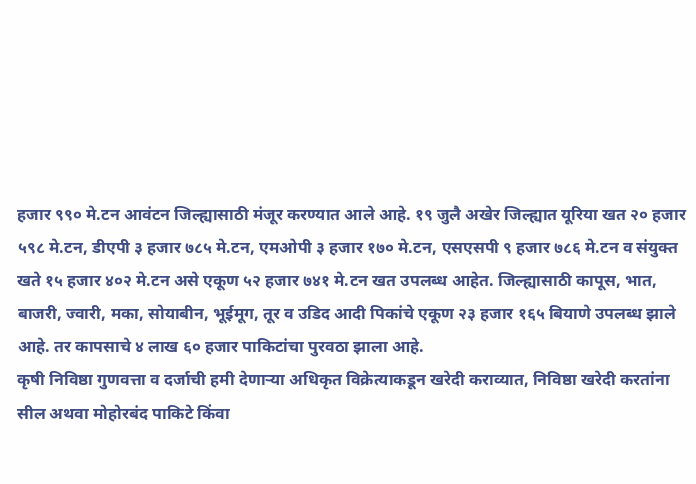हजार ९९० मे.टन आवंटन जिल्ह्यासाठी मंजूर करण्यात आले आहे. १९ जुलै अखेर जिल्ह्यात यूरिया खत २० हजार ५९८ मे.टन, डीएपी ३ हजार ७८५ मे.टन, एमओपी ३ हजार १७० मे.टन, एसएसपी ९ हजार ७८६ मे.टन व संयुक्त खते १५ हजार ४०२ मे.टन असे एकूण ५२ हजार ७४१ मे.टन खत उपलब्ध आहेत. जिल्ह्यासाठी कापूस, भात, बाजरी, ज्वारी, मका, सोयाबीन, भूईमूग, तूर व उडिद आदी पिकांचे एकूण २३ हजार १६५ बियाणे उपलब्ध झाले आहे. तर कापसाचे ४ लाख ६० हजार पाकिटांचा पुरवठा झाला आहे.
कृषी निविष्ठा गुणवत्ता व दर्जाची हमी देणाऱ्या अधिकृत विक्रेत्याकडून खरेदी कराव्यात, निविष्ठा खरेदी करतांना सील अथवा मोहोरबंद पाकिटे किंवा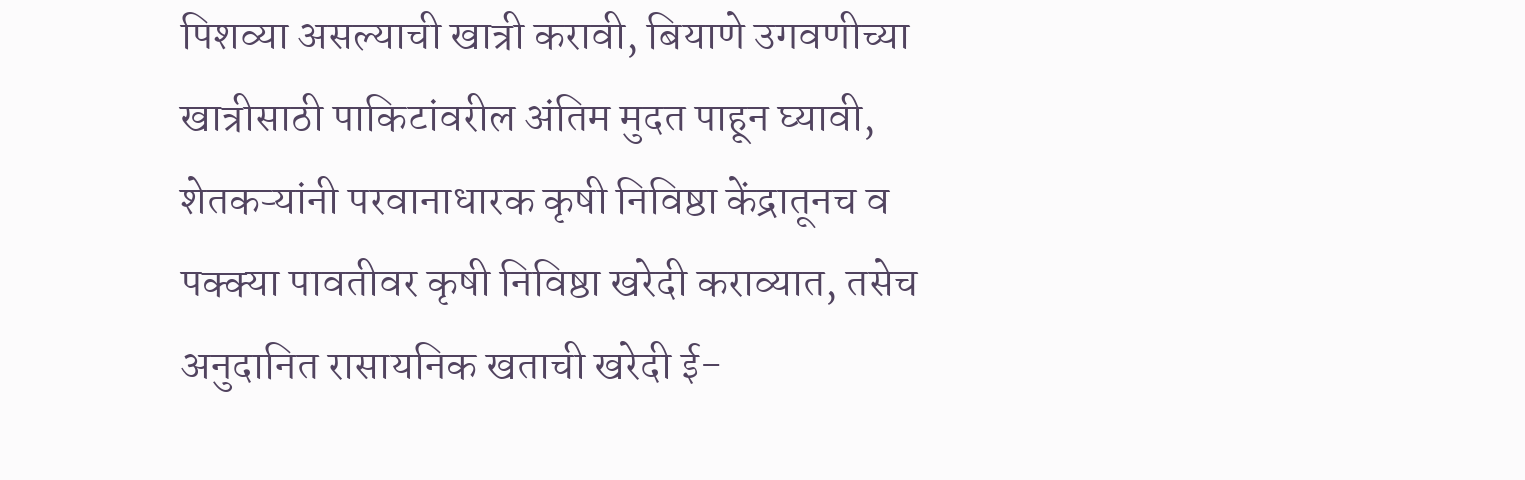पिशव्या असल्याची खात्री करावी, बियाणे उगवणीच्या खात्रीसाठी पाकिटांवरील अंतिम मुदत पाहून घ्यावी, शेतकऱ्यांनी परवानाधारक कृषी निविष्ठा केंद्रातूनच व पक्क्या पावतीवर कृषी निविष्ठा खरेदी कराव्यात, तसेच अनुदानित रासायनिक खताची खरेदी ई-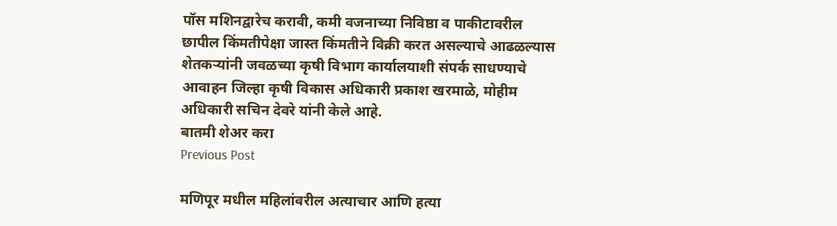पॉस मशिनद्वारेच करावी, कमी वजनाच्या निविष्ठा व पाकीटावरील छापील किंमतीपेक्षा जास्त किंमतीने विक्री करत असल्याचे आढळल्यास शेतकऱ्यांनी जवळच्या कृषी विभाग कार्यालयाशी संपर्क साधण्याचे आवाहन जिल्हा कृषी विकास अधिकारी प्रकाश खरमाळे, मोहीम अधिकारी सचिन देवरे यांनी केले आहे.
बातमी शेअर करा
Previous Post

मणिपूर मधील महिलांवरील अत्याचार आणि हत्या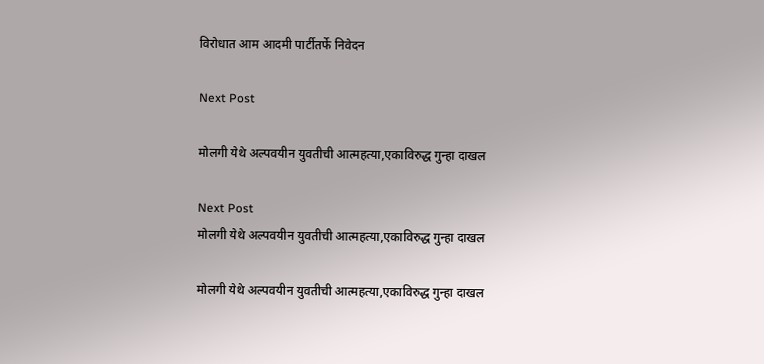विरोधात आम आदमी पार्टीतर्फे निवेदन

Next Post

मोलगी येथे अल्पवयीन युवतीची आत्महत्या,एकाविरुद्ध गुन्हा दाखल

Next Post
मोलगी येथे अल्पवयीन युवतीची आत्महत्या,एकाविरुद्ध गुन्हा दाखल

मोलगी येथे अल्पवयीन युवतीची आत्महत्या,एकाविरुद्ध गुन्हा दाखल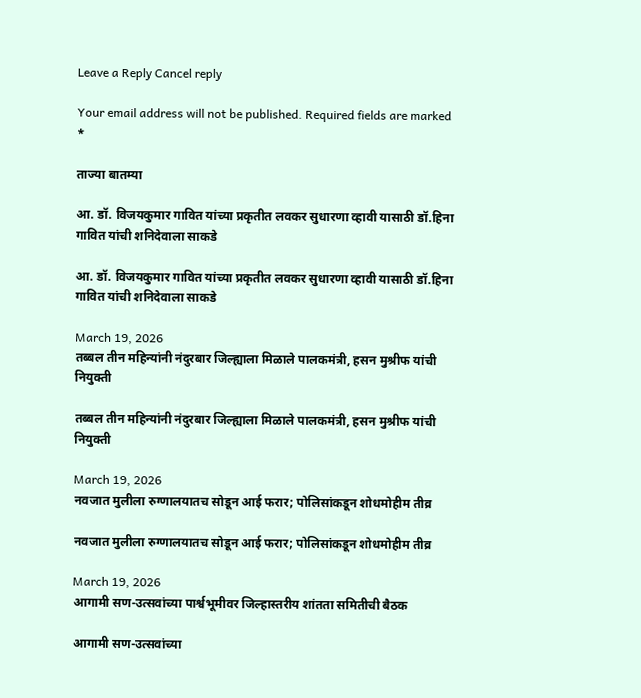Leave a Reply Cancel reply

Your email address will not be published. Required fields are marked *

ताज्या बातम्या

आ. डॉ. विजयकुमार गावित यांच्या प्रकृतीत लवकर सुधारणा व्हावी यासाठी डॉ.हिना गावित यांची शनिदेवाला साकडे

आ. डॉ. विजयकुमार गावित यांच्या प्रकृतीत लवकर सुधारणा व्हावी यासाठी डॉ.हिना गावित यांची शनिदेवाला साकडे

March 19, 2026
तब्बल तीन महिन्यांनी नंदुरबार जिल्ह्याला मिळाले पालकमंत्री, हसन मुश्रीफ यांची नियुक्ती

तब्बल तीन महिन्यांनी नंदुरबार जिल्ह्याला मिळाले पालकमंत्री, हसन मुश्रीफ यांची नियुक्ती

March 19, 2026
नवजात मुलीला रुग्णालयातच सोडून आई फरार; पोलिसांकडून शोधमोहीम तीव्र

नवजात मुलीला रुग्णालयातच सोडून आई फरार; पोलिसांकडून शोधमोहीम तीव्र

March 19, 2026
आगामी सण-उत्सवांच्या पार्श्वभूमीवर जिल्हास्तरीय शांतता समितीची बैठक

आगामी सण-उत्सवांच्या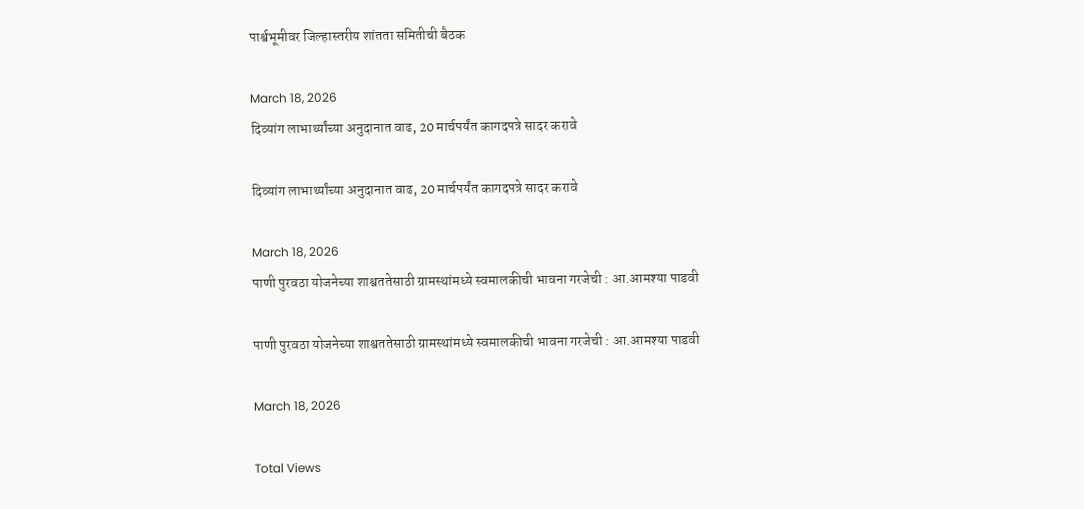पार्श्वभूमीवर जिल्हास्तरीय शांतता समितीची बैठक

March 18, 2026
दिव्यांग लाभार्थ्यांच्या अनुदानात वाढ, 20 मार्चपर्यंत कागदपत्रे सादर करावे

दिव्यांग लाभार्थ्यांच्या अनुदानात वाढ, 20 मार्चपर्यंत कागदपत्रे सादर करावे

March 18, 2026
पाणी पुरवठा योजनेच्या शाश्वततेसाठी ग्रामस्थांमध्ये स्वमालकीची भावना गरजेची : आ.आमश्या पाडवी

पाणी पुरवठा योजनेच्या शाश्वततेसाठी ग्रामस्थांमध्ये स्वमालकीची भावना गरजेची : आ.आमश्या पाडवी

March 18, 2026

Total Views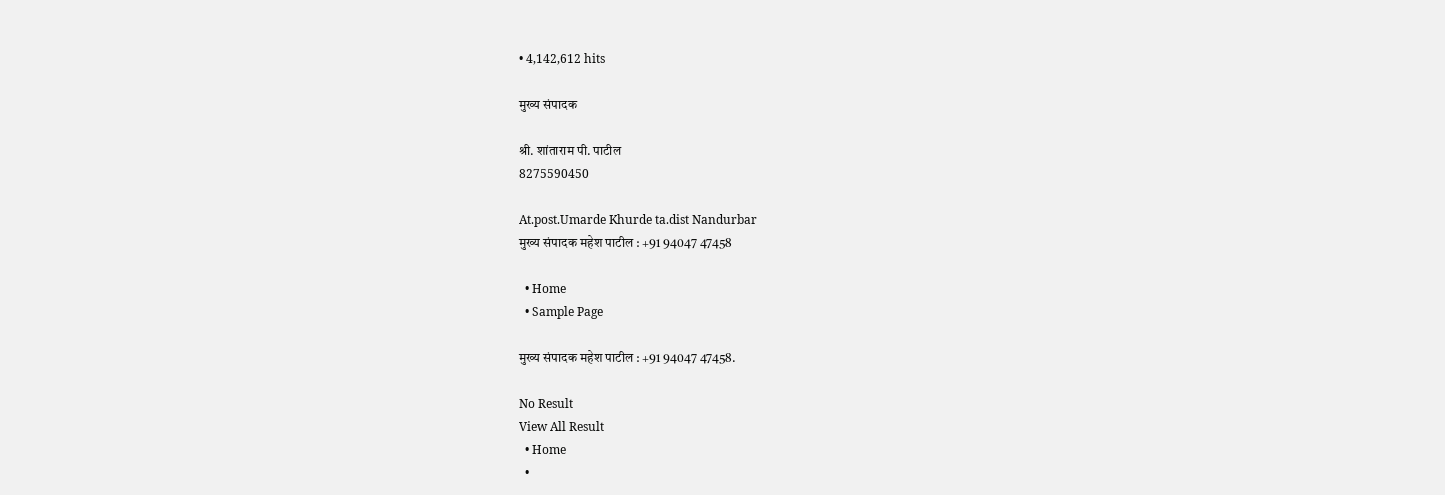• 4,142,612 hits

मुख्य संपादक

श्री. शांताराम पी. पाटील
8275590450

At.post.Umarde Khurde ta.dist Nandurbar
मुख्य संपादक महेश पाटील : +91 94047 47458

  • Home
  • Sample Page

मुख्य संपादक महेश पाटील : +91 94047 47458.

No Result
View All Result
  • Home
  •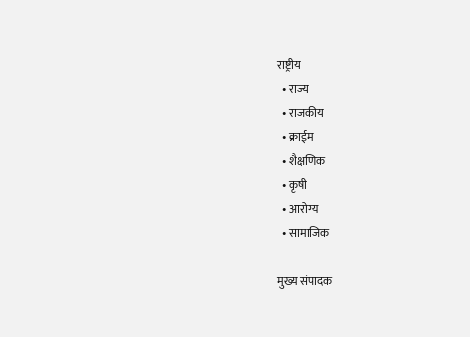राष्ट्रीय
  • राज्य
  • राजकीय
  • क्राईम
  • शैक्षणिक
  • कृषी
  • आरोग्य
  • सामाजिक

मुख्य संपादक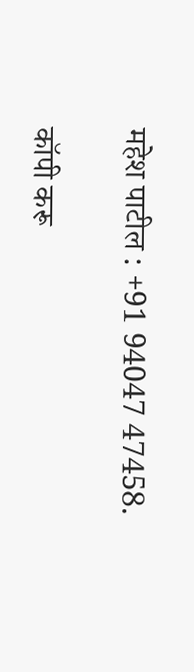महेश पाटील : +91 94047 47458.

कॉपी करू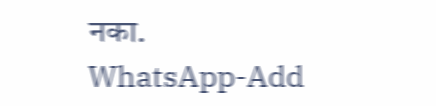नका.
WhatsApp-Add